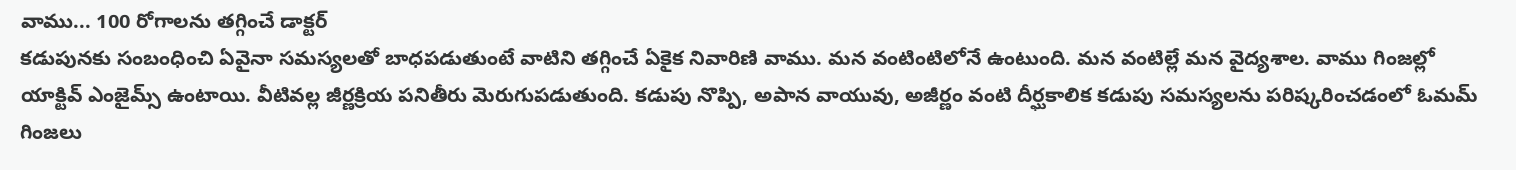వాము... 100 రోగాలను తగ్గించే డాక్టర్
కడుపునకు సంబంధించి ఏవైనా సమస్యలతో బాధపడుతుంటే వాటిని తగ్గించే ఏకైక నివారిణి వాము. మన వంటింటిలోనే ఉంటుంది. మన వంటిల్లే మన వైద్యశాల. వాము గింజల్లో యాక్టివ్ ఎంజైమ్స్ ఉంటాయి. వీటివల్ల జీర్ణక్రియ పనితీరు మెరుగుపడుతుంది. కడుపు నొప్పి, అపాన వాయువు, అజీర్ణం వంటి దీర్ఘకాలిక కడుపు సమస్యలను పరిష్కరించడంలో ఓమమ్ గింజలు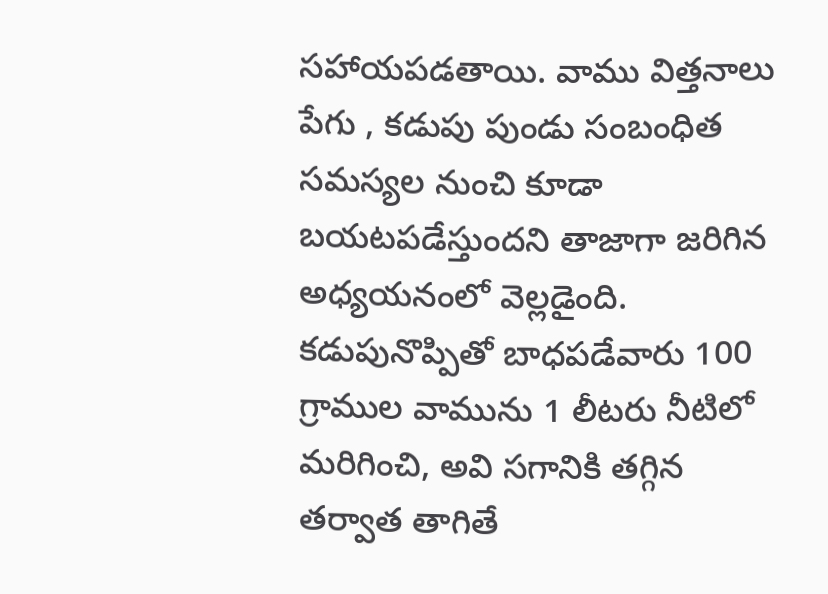సహాయపడతాయి. వాము విత్తనాలు పేగు , కడుపు పుండు సంబంధిత సమస్యల నుంచి కూడా బయటపడేస్తుందని తాజాగా జరిగిన అధ్యయనంలో వెల్లడైంది.
కడుపునొప్పితో బాధపడేవారు 100 గ్రాముల వామును 1 లీటరు నీటిలో మరిగించి, అవి సగానికి తగ్గిన తర్వాత తాగితే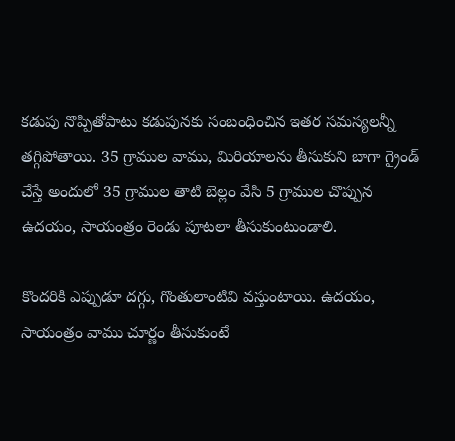కడుపు నొప్పితోపాటు కడుపునకు సంబంధించిన ఇతర సమస్యలన్నీ తగ్గిపోతాయి. 35 గ్రాముల వాము, మిరియాలను తీసుకుని బాగా గ్రైండ్ చేస్తే అందులో 35 గ్రాముల తాటి బెల్లం వేసి 5 గ్రాముల చొప్పున ఉదయం, సాయంత్రం రెండు పూటలా తీసుకుంటుండాలి.

కొందరికి ఎప్పుడూ దగ్గు, గొంతులాంటివి వస్తుంటాయి. ఉదయం, సాయంత్రం వాము చూర్ణం తీసుకుంటే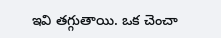ఇవి తగ్గుతాయి. ఒక చెంచా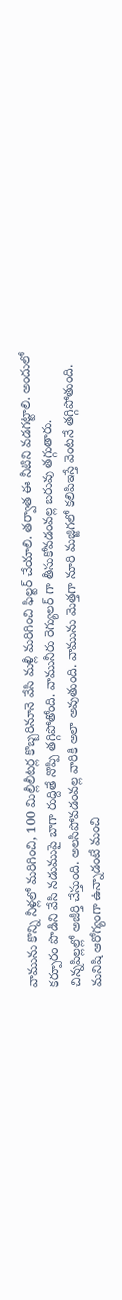వామును కొన్ని నీళ్లలో మరిగించి, 100 మిల్లీలీటర్ల కొబ్బరినూనె వేసి మళ్లీ మరిగించి ఫిల్టర్ చేయాలి. తర్వాత ఈ నీటిని వడగట్టాలి. అందులో కర్పూరం పొడిని వేసి నడుముపై బాగా రుద్దితే నొప్పి తగ్గిపోతోంది. వామునీరు రెగ్యులర్ గా తీసుకోవడంవల్ల బరువు తగ్గుతారు.
చిన్నపిల్లల్లో అజీర్తి చేస్తుంది. అలసిపోవడంవల్ల వారికి అలా అవుతుంది. వామును మెత్తగా నూరి మజ్జిగలో కలిపిఇస్తే వెంటనే తగ్గిపోతుంది. మనిషి ఆరోగ్యంగా ఉన్నాడంటే మంచి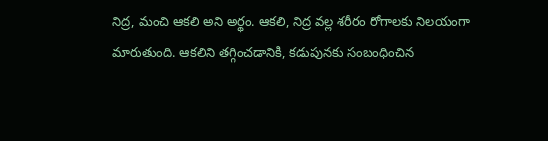నిద్ర, మంచి ఆకలి అని అర్థం. ఆకలి, నిద్ర వల్ల శరీరం రోగాలకు నిలయంగా మారుతుంది. ఆకలిని తగ్గించడానికి, కడుపునకు సంబంధించిన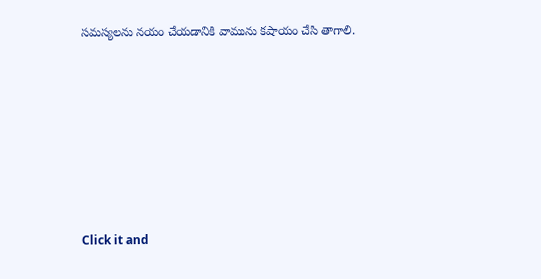సమస్యలను నయం చేయడానికి వామును కషాయం చేసి తాగాలి.












Click it and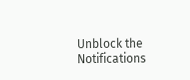Unblock the Notifications